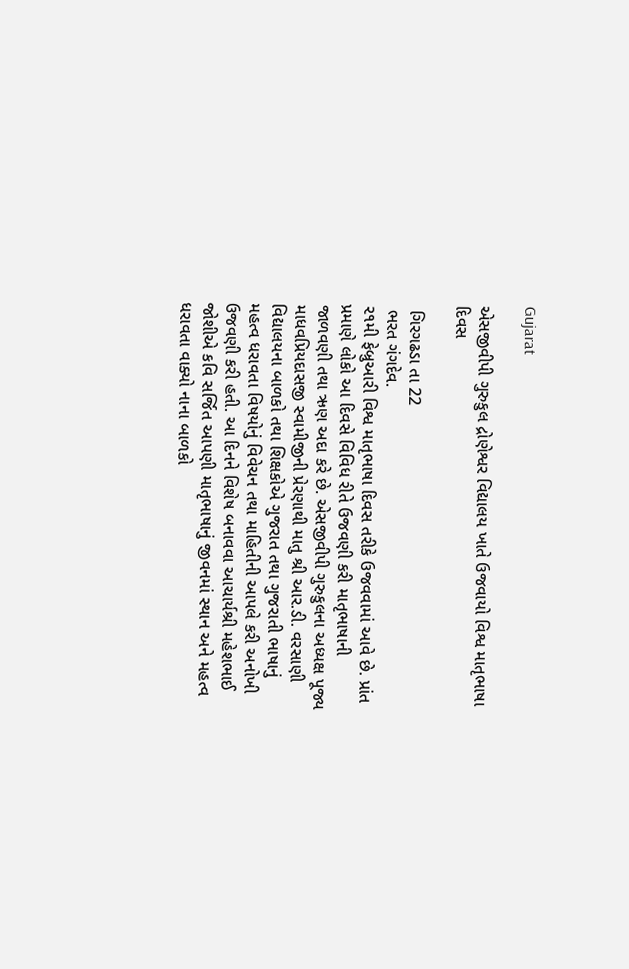Gujarat

એસજીવીપી ગુરુકુલ દ્રોણેશ્વર વિદ્યાલય ખાતે ઉજવાયો વિશ્વ માતૃભાષા દિવસ

 ગિરગઢડા તા 22
 ભરત ગંગદેવ.
૨૧મી ફેબ્રુઆરી વિશ્વ માતૃભાષા દિવસ તરીકે ઉજવવામાં આવે છે. પ્રાંત પ્રમાણે લોકો આ દિવસે વિવિધ રીતે ઉજવણી કરી માતૃભાષાની જાળવણી તથા ઋણ અદા કરે છે. એસજીવીપી ગુરુકુલના અધ્યક્ષ પૂજ્ય માધવપ્રિયદાસજી સ્વામીજીની પ્રેરણાથી માતુ શ્રી આર.ડી. વરસાણી વિદ્યાલયના બાળકો તથા શિક્ષકોએ ગુજરાત તથા ગુજરાતી ભાષાનું મહત્વ ધરાવતા વિષયોનું વિવેચન તથા માહિતીની આપલે કરી અનોખી ઉજવણી કરી હતી. આ દિનને વિશેષ બનાવવા આચાર્યશ્રી મહેશભાઈ જોશીએ કવિ સર્જિત આપણી માતૃભાષાનું જીવનમાં સ્થાન અને મહત્વ ધરાવતા વાક્યો નાના બાળકો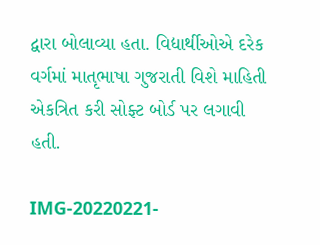દ્વારા બોલાવ્યા હતા. વિદ્યાર્થીઓએ દરેક વર્ગમાં માતૃભાષા ગુજરાતી વિશે માહિતી એકત્રિત કરી સોફ્ટ બોર્ડ પર લગાવી હતી.

IMG-20220221-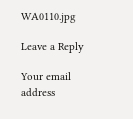WA0110.jpg

Leave a Reply

Your email address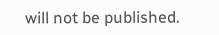will not be published.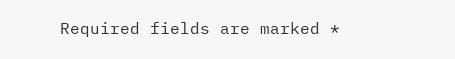Required fields are marked *